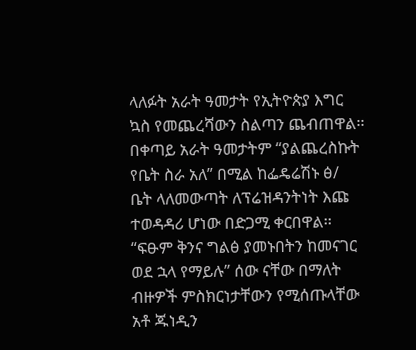ላለፉት አራት ዓመታት የኢትዮጵያ እግር
ኳስ የመጨረሻውን ስልጣን ጨብጠዋል፡፡
በቀጣይ አራት ዓመታትም “ያልጨረስኩት
የቤት ስራ አለ” በሚል ከፌዴሬሽኑ ፅ/
ቤት ላለመውጣት ለፕሬዝዳንትነት እጩ
ተወዳዳሪ ሆነው በድጋሚ ቀርበዋል፡፡
“ፍፁም ቅንና ግልፅ ያመኑበትን ከመናገር
ወደ ኋላ የማይሉ” ሰው ናቸው በማለት
ብዙዎች ምስክርነታቸውን የሚሰጡላቸው
አቶ ጁነዲን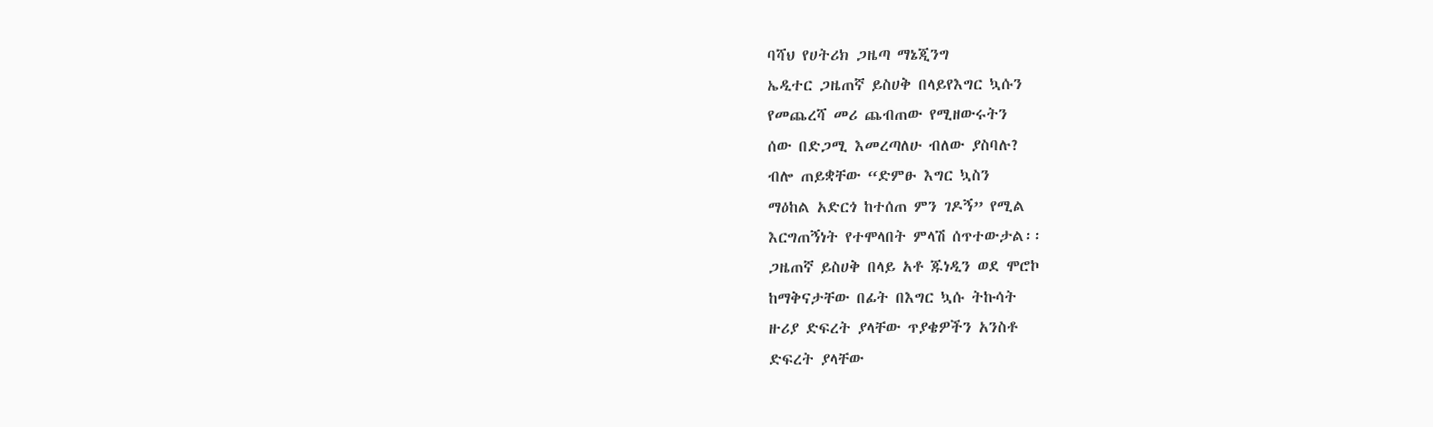ባሻህ የሀትሪክ ጋዜጣ ማኔጂንግ
ኤዲተር ጋዜጠኛ ይስሀቅ በላይየእግር ኳሱን
የመጨረሻ መሪ ጨብጠው የሚዘውሩትን
ሰው በድጋሚ እመረጣለሁ ብለው ያስባሉ?
ብሎ ጠይቋቸው “ድምፁ እግር ኳስን
ማዕከል አድርጎ ከተሰጠ ምን ገዶኝ” የሚል
እርግጠኝነት የተሞላበት ምላሽ ሰጥተውታል፡፡
ጋዜጠኛ ይስሀቅ በላይ አቶ ጁነዲን ወደ ሞሮኮ
ከማቅናታቸው በፊት በእግር ኳሱ ትኩሳት
ዙሪያ ድፍረት ያላቸው ጥያቄዎችን አንስቶ
ድፍረት ያላቸው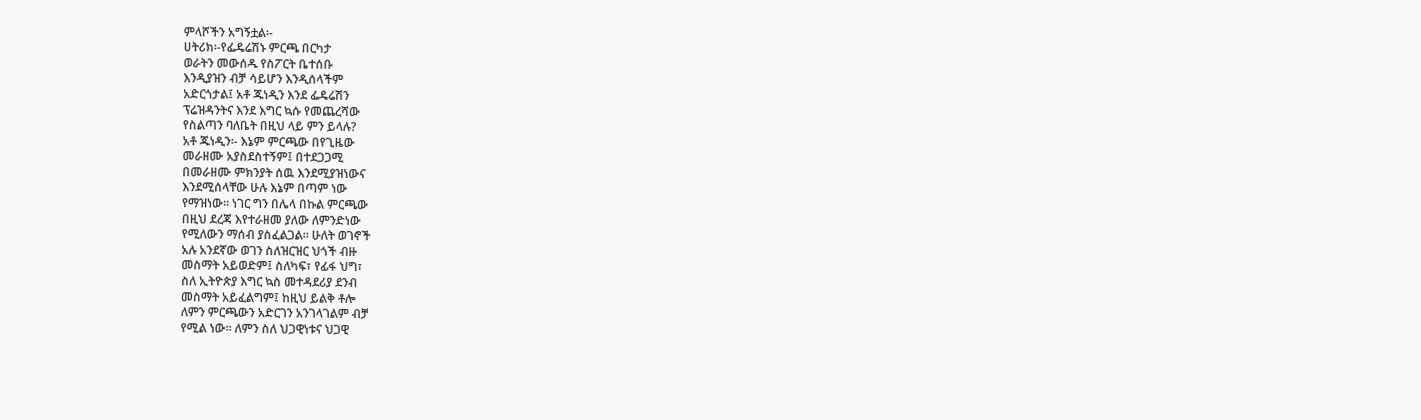ምላሾችን አግኝቷል፡-
ሀትሪክ፡-የፌዴሬሽኑ ምርጫ በርካታ
ወራትን መውሰዱ የስፖርት ቤተሰቡ
እንዲያዝን ብቻ ሳይሆን እንዲሰላችም
አድርጎታል፤ አቶ ጁነዲን እንደ ፌዴሬሽን
ፕሬዝዳንትና እንደ እግር ኳሱ የመጨረሻው
የስልጣን ባለቤት በዚህ ላይ ምን ይላሉ?
አቶ ጁነዲን፡- እኔም ምርጫው በየጊዜው
መራዘሙ አያስደስተኝም፤ በተደጋጋሚ
በመራዘሙ ምክንያት ሰዉ እንደሚያዝነውና
እንደሚሰላቸው ሁሉ እኔም በጣም ነው
የማዝነው፡፡ ነገር ግን በሌላ በኩል ምርጫው
በዚህ ደረጃ እየተራዘመ ያለው ለምንድነው
የሚለውን ማሰብ ያስፈልጋል፡፡ ሁለት ወገኖች
አሉ አንደኛው ወገን ስለዝርዝር ህጎች ብዙ
መስማት አይወድም፤ ስለካፍ፣ የፊፋ ህግ፣
ስለ ኢትዮጵያ እግር ኳስ መተዳደሪያ ደንብ
መስማት አይፈልግም፤ ከዚህ ይልቅ ቶሎ
ለምን ምርጫውን አድርገን አንገላገልም ብቻ
የሚል ነው፡፡ ለምን ስለ ህጋዊነቱና ህጋዊ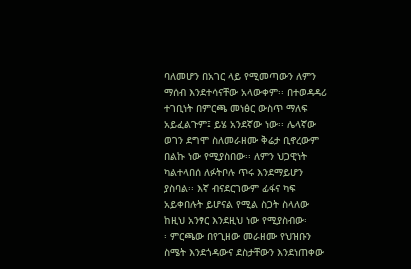ባለመሆን በአገር ላይ የሚመጣውን ለምን
ማሰብ እንደተሳናቸው አላውቀም፡፡ በተወዳዳሪ
ተገቢነት በምርጫ መነፅር ውስጥ ማለፍ
አይፈልጉም፤ ይሄ አንደኛው ነው፡፡ ሌላኛው
ወገን ደግሞ ስለመራዘሙ ቅሬታ ቢኖረውም
በልኩ ነው የሚያስበው፡፡ ለምን ህጋዊነት
ካልተላበሰ ለፉትቦሉ ጥሩ እንደማይሆን
ያስባል፡፡ እኛ ብናደርገውም ፊፋና ካፍ
አይቀበሉት ይሆናል የሚል ስጋት ስላለው
ከዚህ አንፃር እንደዚህ ነው የሚያስብው፡
፡ ምርጫው በየጊዘው መራዘሙ የህዝቡን
ስሜት እንደጎዳውና ደስታቸውን እንደነጠቀው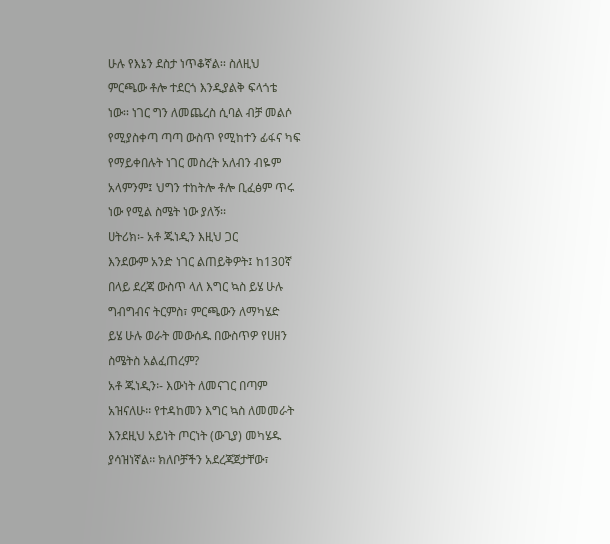ሁሉ የእኔን ደስታ ነጥቆኛል፡፡ ስለዚህ
ምርጫው ቶሎ ተደርጎ እንዲያልቅ ፍላጎቴ
ነው፡፡ ነገር ግን ለመጨረስ ሲባል ብቻ መልሶ
የሚያስቀጣ ጣጣ ውስጥ የሚከተን ፊፋና ካፍ
የማይቀበሉት ነገር መስረት አለብን ብዬም
አላምንም፤ ህግን ተከትሎ ቶሎ ቢፈፅም ጥሩ
ነው የሚል ስሜት ነው ያለኝ፡፡
ሀትሪክ፡- አቶ ጁነዲን እዚህ ጋር
እንደውም አንድ ነገር ልጠይቅዎት፤ ከ130ኛ
በላይ ደረጃ ውስጥ ላለ እግር ኳስ ይሄ ሁሉ
ግብግብና ትርምስ፣ ምርጫውን ለማካሄድ
ይሄ ሁሉ ወራት መውሰዱ በውስጥዎ የሀዘን
ስሜትስ አልፈጠረም?
አቶ ጁነዲን፡- እውነት ለመናገር በጣም
አዝናለሁ፡፡ የተዳከመን እግር ኳስ ለመመራት
እንደዚህ አይነት ጦርነት (ውጊያ) መካሄዱ
ያሳዝነኛል፡፡ ክለቦቻችን አደረጃጀታቸው፣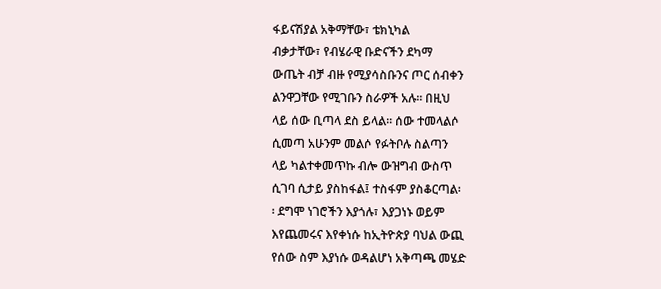ፋይናሽያል አቅማቸው፣ ቴክኒካል
ብቃታቸው፣ የብሄራዊ ቡድናችን ደካማ
ውጤት ብቻ ብዙ የሚያሳስቡንና ጦር ሰብቀን
ልንዋጋቸው የሚገቡን ስራዎች አሉ፡፡ በዚህ
ላይ ሰው ቢጣላ ደስ ይላል፡፡ ሰው ተመላልሶ
ሲመጣ አሁንም መልሶ የፉትቦሉ ስልጣን
ላይ ካልተቀመጥኩ ብሎ ውዝግብ ውስጥ
ሲገባ ሲታይ ያስከፋል፤ ተስፋም ያስቆርጣል፡
፡ ደግሞ ነገሮችን እያጎሉ፣ እያጋነኑ ወይም
እየጨመሩና እየቀነሱ ከኢትዮጵያ ባህል ውጪ
የሰው ስም እያነሱ ወዳልሆነ አቅጣጫ መሄድ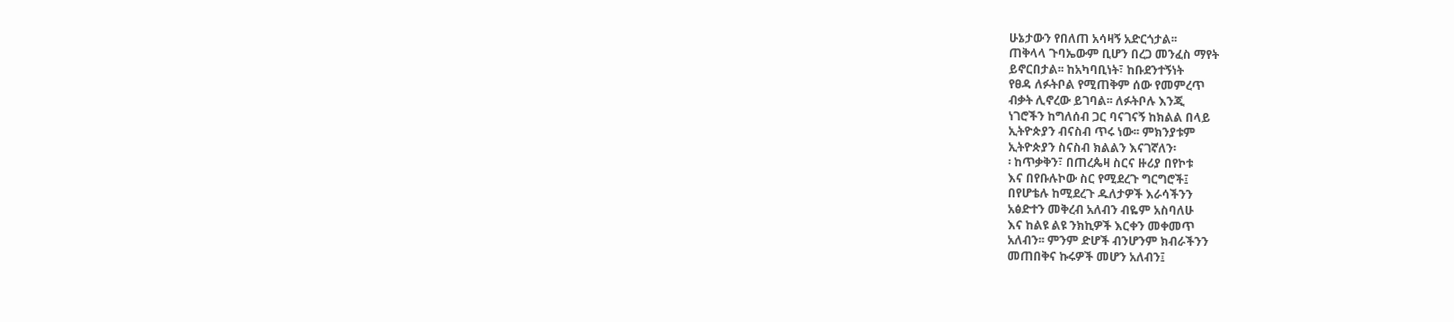ሁኔታውን የበለጠ አሳዛኝ አድርጎታል፡፡
ጠቅላላ ጉባኤውም ቢሆን በረጋ መንፈስ ማየት
ይኖርበታል፡፡ ከአካባቢነት፣ ከቡደንተኝነት
የፀዳ ለፉትቦል የሚጠቅም ሰው የመምረጥ
ብቃት ሊኖረው ይገባል፡፡ ለፉትቦሉ እንጂ
ነገሮችን ከግለሰብ ጋር ባናገናኝ ከክልል በላይ
ኢትዮጵያን ብናስብ ጥሩ ነው፡፡ ምክንያቱም
ኢትዮጵያን ስናስብ ክልልን እናገኛለን፡
፡ ከጥቃቅን፣ በጠረጴዛ ስርና ዙሪያ በየኮቱ
እና በየቡሉኮው ስር የሚደረጉ ግርግሮች፤
በየሆቴሉ ከሚደረጉ ዱለታዎች እራሳችንን
አፅድተን መቅረብ አለብን ብዬም አስባለሁ
እና ከልዩ ልዩ ንክኪዎች እርቀን መቀመጥ
አለብን፡፡ ምንም ድሆች ብንሆንም ክብራችንን
መጠበቅና ኩሩዎች መሆን አለብን፤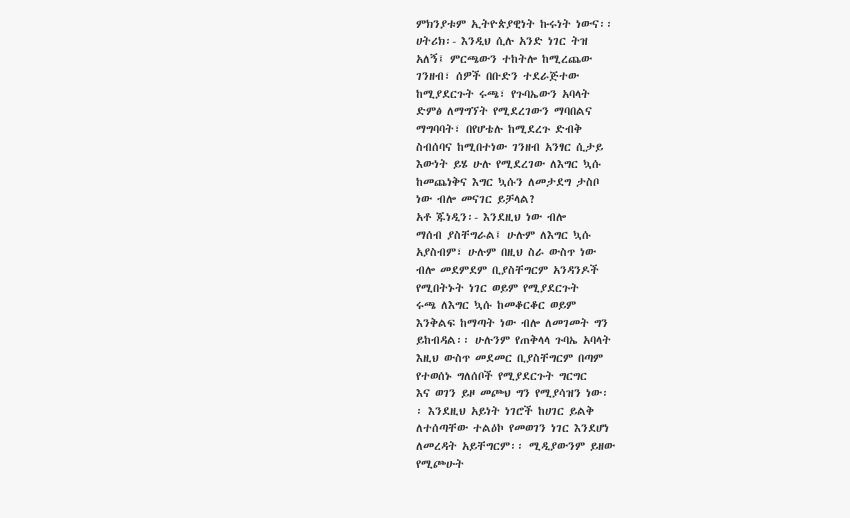ምክንያቱም ኢትዮጵያዊነት ኩሩነት ነውና፡፡
ሀትሪክ፡- እንዲህ ሲሉ አንድ ነገር ትዝ
አለኝ፤ ምርጫውን ተከትሎ ከሚረጨው
ገንዘብ፣ ሰዎች በቡድን ተደራጅተው
ከሚያደርጉት ሩጫ፣ የጉባኤውን አባላት
ድምፅ ለማግኘት የሚደረገውን ማባበልና
ማግባባት፣ በየሆቴሉ ከሚደረጉ ድብቅ
ስብሰባና ከሚበተነው ገንዘብ አንፃር ሲታይ
እውነት ይሄ ሁሉ የሚደረገው ለእግር ኳሱ
ከመጨነቅና እግር ኳሱን ለመታደግ ታስቦ
ነው ብሎ መናገር ይቻላል?
አቶ ጁነዲን፡- እንደዚህ ነው ብሎ
ማሰብ ያስቸግራል፤ ሁሉም ለእግር ኳሱ
አያስብም፣ ሁሉም በዚህ ስራ ውስጥ ነው
ብሎ መደምደም ቢያስቸግርም አንዳንዶች
የሚበትኑት ነገር ወይም የሚያደርጉት
ሩጫ ለእግር ኳሱ ከመቆርቆር ወይም
እንቅልፍ ከማጣት ነው ብሎ ለመገመት ግን
ይከብዳል፡፡ ሁሉንም የጠቅላላ ጉባኤ አባላት
እዚህ ውስጥ መደመር ቢያስቸግርም በጣም
የተወሰኑ ግለሰቦች የሚያደርጉት ግርግር
እና ወገን ይዞ መጮህ ግን የሚያሳዝን ነው፡
፡ እንደዚህ አይነት ነገሮች ከሀገር ይልቅ
ለተሰጣቸው ተልዕኮ የመወገን ነገር እንደሆነ
ለመረዳት አይቸግርም፡፡ ሚዲያውንም ይዘው
የሚጮሁት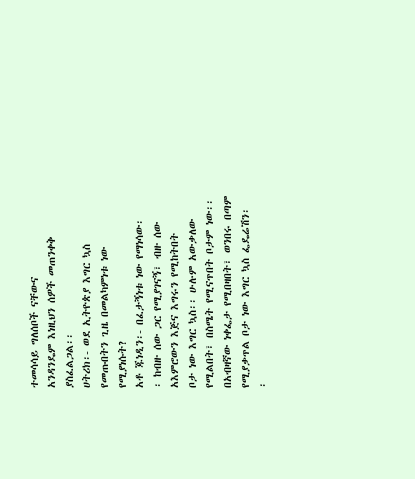ተመሳሳይ ግለሰቦች ናቸውና
አንዳንዴም እነዚህን ሰዎች መጠንቀቅ
ያስፈልጋል፡፡
ሀትሪክ፡- ወደ ኢትዮጵያ እግር ኳስ
የመጡበትን ጊዜ በመልካምነቱ ነው
የሚያነሱት?
አቶ ጁነዲን፡- በፈታኝነቱ ነው የማነሳው፡
፡ ከብዙ ሰው ጋር የሚያገናኝ፣ ብዙ ሰው
አእምሮውን እጅና እግሩን የሚከትበት
ቦታ ነው እግር ኳስ፡፡ ሁሉም አውቃለው
የሚልበት፣ በስሜት የሚናጥበት ቦታም ነው፡፡
በአብዛኛው ነቀፌታ የሚበዛበት፣ ወንበሩ በጣም
የሚያቃጥል ቦታ ነው እግር ኳስ ፌዴሬሽን፡
፡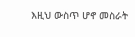እዚህ ውስጥ ሆኖ መስራት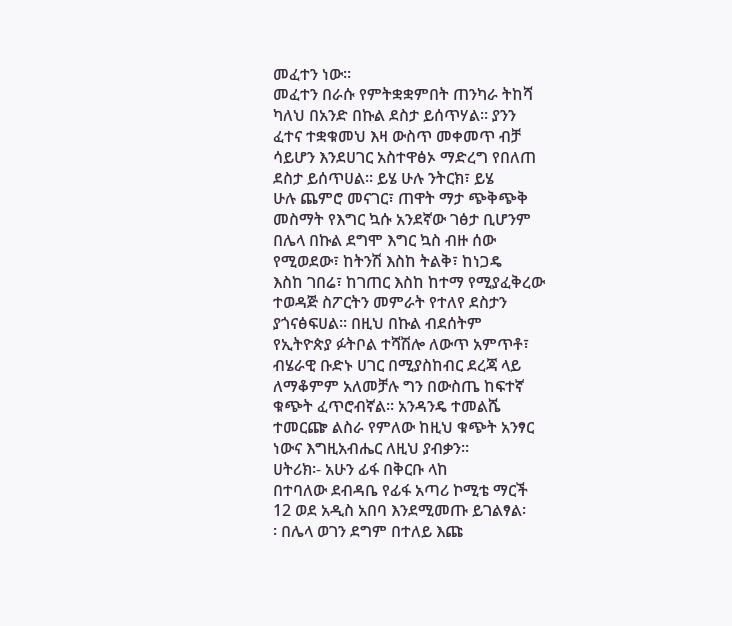መፈተን ነው፡፡
መፈተን በራሱ የምትቋቋምበት ጠንካራ ትከሻ
ካለህ በአንድ በኩል ደስታ ይሰጥሃል፡፡ ያንን
ፈተና ተቋቁመህ እዛ ውስጥ መቀመጥ ብቻ
ሳይሆን እንደሀገር አስተዋፅኦ ማድረግ የበለጠ
ደስታ ይሰጥሀል፡፡ ይሄ ሁሉ ንትርክ፣ ይሄ
ሁሉ ጨምሮ መናገር፣ ጠዋት ማታ ጭቅጭቅ
መስማት የእግር ኳሱ አንደኛው ገፅታ ቢሆንም
በሌላ በኩል ደግሞ እግር ኳስ ብዙ ሰው
የሚወደው፣ ከትንሽ እስከ ትልቅ፣ ከነጋዴ
እስከ ገበሬ፣ ከገጠር እስከ ከተማ የሚያፈቅረው
ተወዳጅ ስፖርትን መምራት የተለየ ደስታን
ያጎናፅፍሀል፡፡ በዚህ በኩል ብደሰትም
የኢትዮጵያ ፉትቦል ተሻሽሎ ለውጥ አምጥቶ፣
ብሄራዊ ቡድኑ ሀገር በሚያስከብር ደረጃ ላይ
ለማቆምም አለመቻሉ ግን በውስጤ ከፍተኛ
ቁጭት ፈጥሮብኛል፡፡ አንዳንዴ ተመልሼ
ተመርጬ ልስራ የምለው ከዚህ ቁጭት አንፃር
ነውና እግዚአብሔር ለዚህ ያብቃን፡፡
ሀትሪክ፡- አሁን ፊፋ በቅርቡ ላከ
በተባለው ደብዳቤ የፊፋ አጣሪ ኮሚቴ ማርች
12 ወደ አዲስ አበባ እንደሚመጡ ይገልፃል፡
፡ በሌላ ወገን ደግም በተለይ እጩ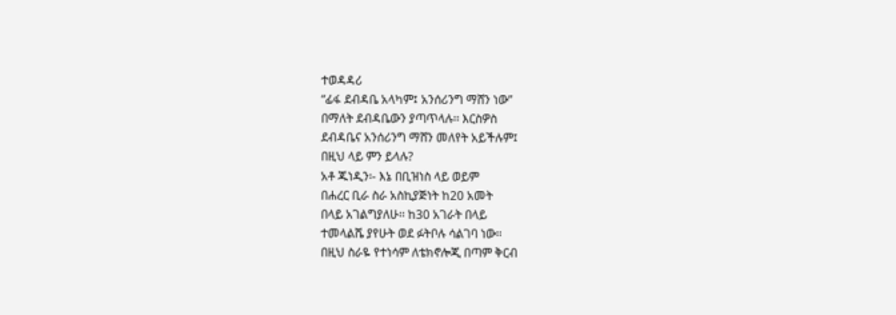ተወዳዳሪ
“ፊፋ ደብዳቤ አላካም፤ አንሰሪንግ ማሸን ነው”
በማለት ደብዳቤውን ያጣጥላሉ፡፡ እርስዎስ
ደብዳቤና አንሰሪንግ ማሸን መለየት አይችሉም፤
በዚህ ላይ ምን ይላሉ?
አቶ ጁነዲን፡- እኔ በቢዝነስ ላይ ወይም
በሐረር ቢራ ስራ አስኪያጅነት ከ20 አመት
በላይ አገልግያለሁ፡፡ ከ30 አገራት በላይ
ተመላልሼ ያየሁት ወደ ፉትቦሉ ሳልገባ ነው፡፡
በዚህ ስራዬ የተነሳም ለቴክኖሎጂ በጣም ቅርብ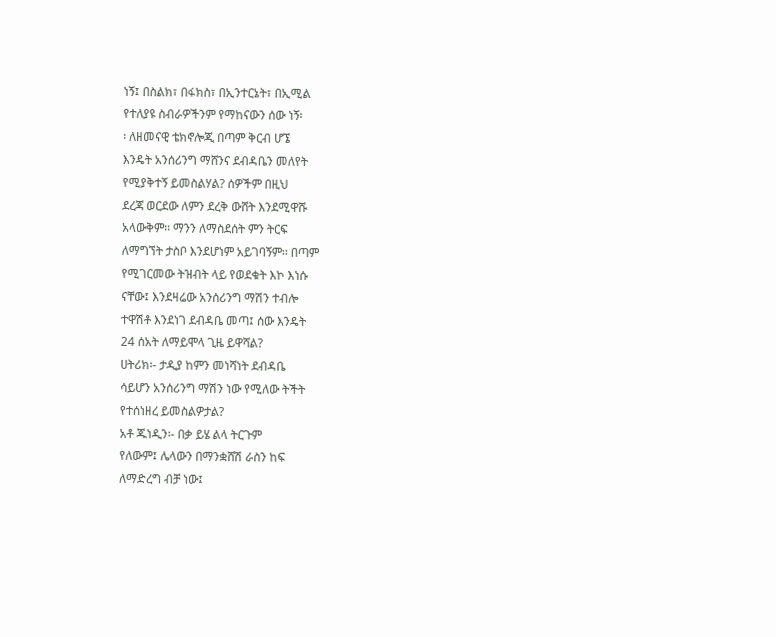ነኝ፤ በስልክ፣ በፋክስ፣ በኢንተርኔት፣ በኢሚል
የተለያዩ ስብራዎችንም የማከናውን ሰው ነኝ፡
፡ ለዘመናዊ ቴክኖሎጂ በጣም ቅርብ ሆኜ
እንዴት አንሰሪንግ ማሸንና ደብዳቤን መለየት
የሚያቅተኝ ይመስልሃል? ሰዎችም በዚህ
ደረጃ ወርደው ለምን ደረቅ ውሸት እንደሚዋሹ
አላውቅም፡፡ ማንን ለማስደሰት ምን ትርፍ
ለማግኘት ታስቦ እንደሆነም አይገባኝም፡፡ በጣም
የሚገርመው ትዝብት ላይ የወደቁት እኮ እነሱ
ናቸው፤ እንደዛሬው አንሰሪንግ ማሽን ተብሎ
ተዋሽቶ እንደነገ ደብዳቤ መጣ፤ ሰው እንዴት
24 ሰአት ለማይሞላ ጊዜ ይዋሻል?
ሀትሪክ፡- ታዲያ ከምን መነሻነት ደብዳቤ
ሳይሆን አንሰሪንግ ማሽን ነው የሚለው ትችት
የተሰነዘረ ይመስልዎታል?
አቶ ጁነዲን፡- በቃ ይሄ ልላ ትርጉም
የለውም፤ ሌላውን በማንቋሸሽ ራስን ከፍ
ለማድረግ ብቻ ነው፤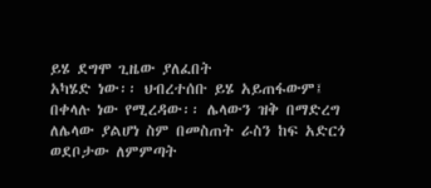ይሄ ደግሞ ጊዜው ያለፈበት
አካሄድ ነው፡፡ ህብረተሰቡ ይሄ አይጠፋውም፤
በቀላሉ ነው የሚረዳው፡፡ ሌላውን ዝቅ በማድረግ
ለሌላው ያልሆነ ስም በመስጠት ራስን ከፍ አድርጎ
ወደቦታው ለምምጣት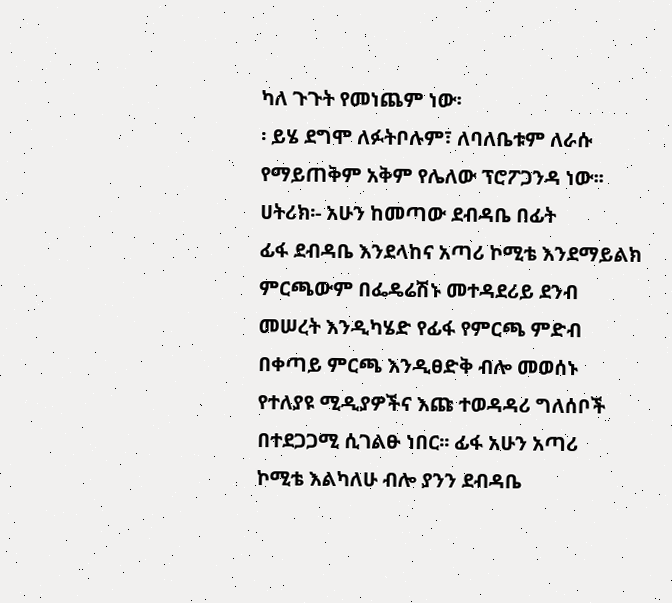ካለ ጉጉት የመነጨም ነው፡
፡ ይሄ ደግሞ ለፉትቦሉም፣ ለባለቤቱም ለራሱ
የማይጠቅም አቅም የሌለው ፕሮፖጋንዳ ነው፡፡
ሀትሪክ፡- አሁን ከመጣው ደብዳቤ በፊት
ፊፋ ደብዳቤ እንደላከና አጣሪ ኮሚቴ እንደማይልክ
ምርጫውም በፌዴሬሽኑ መተዳደሪይ ደንብ
መሠረት እንዲካሄድ የፊፋ የምርጫ ምድብ
በቀጣይ ምርጫ እንዲፀድቅ ብሎ መወሰኑ
የተለያዩ ሚዲያዎችና እጩ ተወዳዳሪ ግለሰቦች
በተደጋጋሚ ሲገልፁ ነበር፡፡ ፊፋ አሁን አጣሪ
ኮሚቴ እልካለሁ ብሎ ያንን ደብዳቤ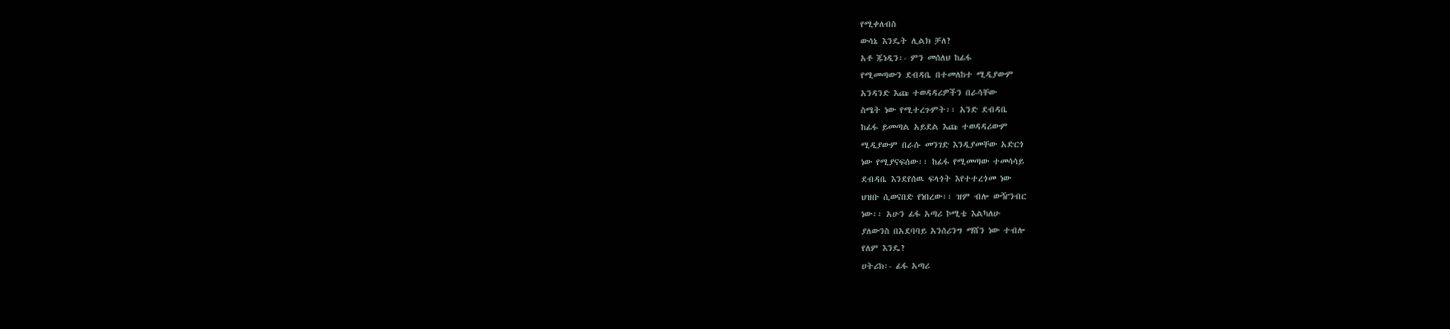የሚቀለብስ
ውሳኔ እንዴት ሊልክ ቻለ?
አቶ ጁነዲን፡- ምን መሰለህ ከፊፋ
የሚመጣውን ደብዳቤ በተመለከተ ሚዲያውም
አንዳንድ እጩ ተወዳዳሪዎችን በራሳቸው
ስሜት ነው የሚተረጉምት፡፡ አንድ ደብዳቤ
ከፊፋ ይመጣል አይደል እጩ ተወዳዳሪውም
ሚዲያውም በራሱ መንገድ እንዲያመቸው አድርጎ
ነው የሚያናፍሰው፡፡ ከፊፋ የሚመጣው ተመሳሳይ
ደብዳቤ እንደየሰዉ ፍላጎት እየተተረጎመ ነው
ህዝቡ ሲወናበድ የነበረው፡፡ ዝም ብሎ ውዥንብር
ነው፡፡ አሁን ፊፋ አጣሪ ኮሚቴ እልካለሁ
ያለውንስ በአደባባይ አንሰሪንግ ማሸን ነው ተብሎ
የለም እንዴ?
ሀትሪክ፡- ፊፋ አጣሪ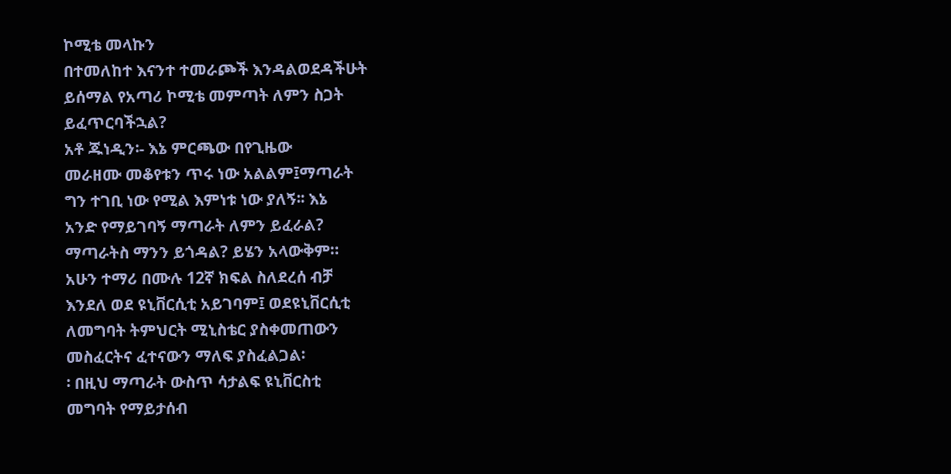ኮሚቴ መላኩን
በተመለከተ እናንተ ተመራጮች እንዳልወደዳችሁት
ይሰማል የአጣሪ ኮሚቴ መምጣት ለምን ስጋት
ይፈጥርባችኋል?
አቶ ጁነዲን፡- እኔ ምርጫው በየጊዜው
መራዘሙ መቆየቱን ጥሩ ነው አልልም፤ማጣራት
ግን ተገቢ ነው የሚል እምነቱ ነው ያለኝ፡፡ እኔ
አንድ የማይገባኝ ማጣራት ለምን ይፈራል?
ማጣራትስ ማንን ይጎዳል? ይሄን አላውቅም።
አሁን ተማሪ በሙሉ 12ኛ ክፍል ስለደረሰ ብቻ
እንደለ ወደ ዩኒቨርሲቲ አይገባም፤ ወደዩኒቨርሲቲ
ለመግባት ትምህርት ሚኒስቴር ያስቀመጠውን
መስፈርትና ፈተናውን ማለፍ ያስፈልጋል፡
፡ በዚህ ማጣራት ውስጥ ሳታልፍ ዩኒቨርስቲ
መግባት የማይታሰብ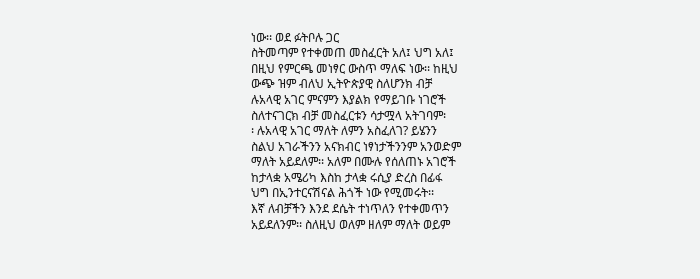ነው፡፡ ወደ ፉትቦሉ ጋር
ስትመጣም የተቀመጠ መስፈርት አለ፤ ህግ አለ፤
በዚህ የምርጫ መነፃር ውስጥ ማለፍ ነው፡፡ ከዚህ
ውጭ ዝም ብለህ ኢትዮጵያዊ ስለሆንክ ብቻ
ሉአላዊ አገር ምናምን እያልክ የማይገቡ ነገሮች
ስለተናገርክ ብቻ መስፈርቱን ሳታሟላ አትገባም፡
፡ ሉአላዊ አገር ማለት ለምን አስፈለገ? ይሄንን
ስልህ አገራችንን አናክብር ነፃነታችንንም አንወድም
ማለት አይደለም፡፡ አለም በሙሉ የሰለጠኑ አገሮች
ከታላቋ አሜሪካ እስከ ታላቋ ሩሲያ ድረስ በፊፋ
ህግ በኢንተርናሽናል ሕጎች ነው የሚመሩት፡፡
እኛ ለብቻችን እንደ ደሴት ተነጥለን የተቀመጥን
አይደለንም፡፡ ስለዚህ ወለም ዘለም ማለት ወይም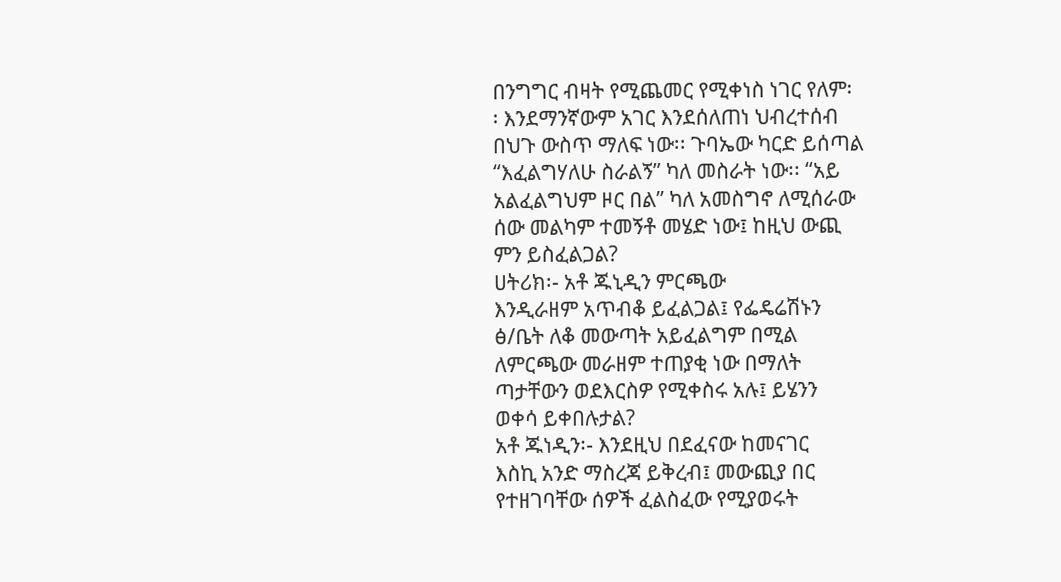በንግግር ብዛት የሚጨመር የሚቀነስ ነገር የለም፡
፡ እንደማንኛውም አገር እንደሰለጠነ ህብረተሰብ
በህጉ ውስጥ ማለፍ ነው፡፡ ጉባኤው ካርድ ይሰጣል
“እፈልግሃለሁ ስራልኝ” ካለ መስራት ነው፡፡ “አይ
አልፈልግህም ዞር በል” ካለ አመስግኖ ለሚሰራው
ሰው መልካም ተመኝቶ መሄድ ነው፤ ከዚህ ውጪ
ምን ይስፈልጋል?
ሀትሪክ፡- አቶ ጁኒዲን ምርጫው
እንዲራዘም አጥብቆ ይፈልጋል፤ የፌዴሬሽኑን
ፅ/ቤት ለቆ መውጣት አይፈልግም በሚል
ለምርጫው መራዘም ተጠያቂ ነው በማለት
ጣታቸውን ወደእርስዎ የሚቀስሩ አሉ፤ ይሄንን
ወቀሳ ይቀበሉታል?
አቶ ጁነዲን፡- እንደዚህ በደፈናው ከመናገር
እስኪ አንድ ማስረጃ ይቅረብ፤ መውጪያ በር
የተዘገባቸው ሰዎች ፈልስፈው የሚያወሩት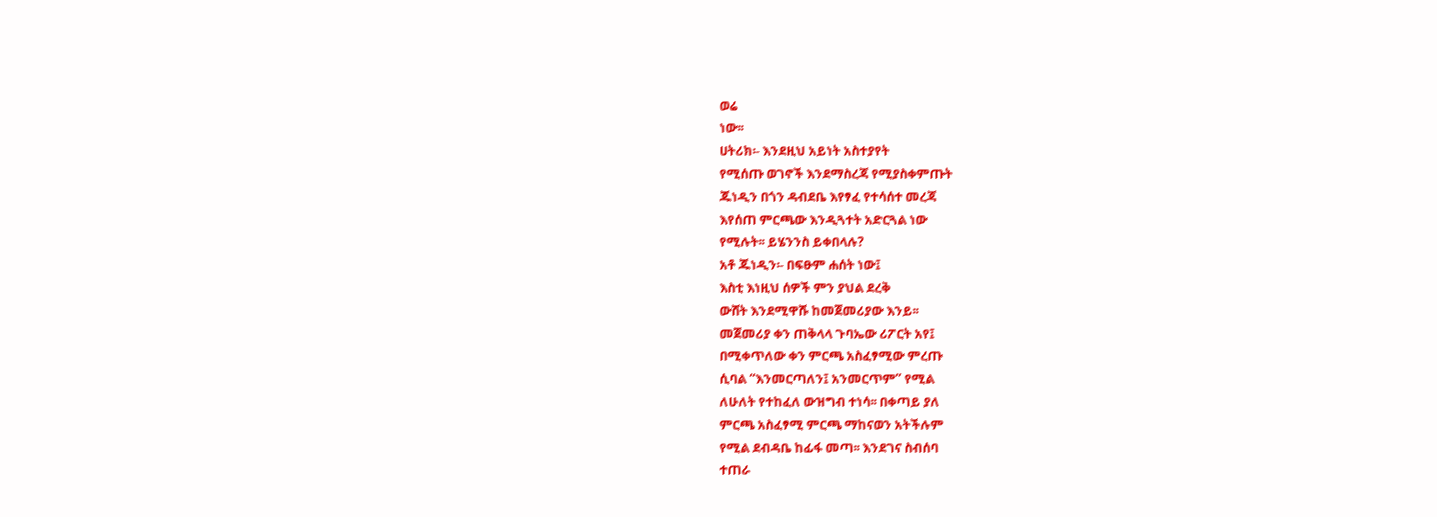ወሬ
ነው፡፡
ሀትሪክ፡- እንደዚህ አይነት አስተያየት
የሚሰጡ ወገኖች እንደማስረጃ የሚያስቀምጡት
ጁነዲን በጎን ዳብደቤ እየፃፈ የተሳሰተ መረጃ
እየሰጠ ምርጫው እንዲጓተት አድርጓል ነው
የሚሉት፡፡ ይሄንንስ ይቀበላሉ?
አቶ ጁነዲን፡- በፍፁም ሐሰት ነው፤
እስቲ እነዚህ ሰዎች ምን ያህል ደረቅ
ውሸት እንደሚዋሹ ከመጀመሪያው እንይ፡፡
መጀመሪያ ቀን ጠቅላላ ጉባኤው ሪፖርት አየ፤
በሚቀጥለው ቀን ምርጫ አስፈፃሚው ምረጡ
ሲባል “እንመርጣለን፤ አንመርጥም” የሚል
ለሁለት የተከፈለ ውዝግብ ተነሳ፡፡ በቀጣይ ያለ
ምርጫ አስፈፃሚ ምርጫ ማከናወን አትችሉም
የሚል ደብዳቤ ከፊፋ መጣ፡፡ እንደገና ስብሰባ
ተጠራ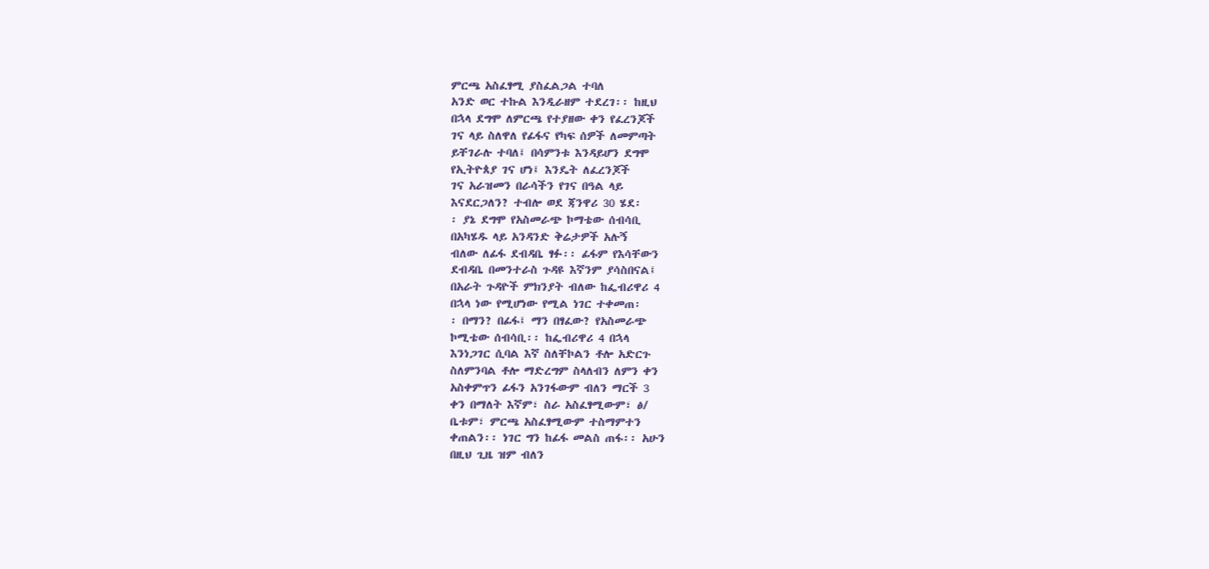ምርጫ አስፈፃሚ ያስፈልጋል ተባለ
አንድ ወር ተኩል እንዲራዘም ተደረገ፡፡ ከዚህ
በኋላ ደግሞ ለምርጫ የተያዘው ቀን የፈረንጆች
ገና ላይ ስለዋለ የፊፋና የካፍ ሰዎች ለመምጣት
ይቸገራሉ ተባለ፤ በሳምንቱ እንዳይሆን ደግሞ
የኢትዮጰያ ገና ሆነ፤ እንዴት ለፈረንጆች
ገና አራዝመን በራሳችን የገና በዓል ላይ
እናደርጋለን? ተብሎ ወደ ጃንዋሪ 30 ሄደ፡
፡ ያኔ ደግሞ የአስመራጭ ኮማቴው ሰብሳቢ
በአካሄዱ ላይ አንዳንድ ቅሬታዎች አሉኝ
ብለው ለፊፋ ደብዳቤ ፃፉ፡፡ ፊፋም የእሳቸውን
ደብዳቤ በመንተራስ ጉዳዩ እኛንም ያሳስበናል፤
በአራት ጉዳዮች ምክንያት ብለው ከፌብሪዋሪ 4
በኋላ ነው የሚሆነው የሚል ነገር ተቀመጠ፡
፡ በማን? በፊፋ፤ ማን በፃፈው? የአስመራጭ
ኮሚቴው ሰብሳቢ፡፡ ከፌብሪዋሪ 4 በኋላ
እንነጋገር ሲባል እኛ ስለቸኮልን ቶሎ አድርጉ
ስለምንባል ቶሎ ማድረግም ስላለብን ለምን ቀን
አስቀምጥን ፊፋን አንገፋውም ብለን ማርች 3
ቀን በማለት እኛም፣ ስራ አስፈፃሚውም፣ ፅ/
ቤቱም፣ ምርጫ አስፈፃሚውም ተስማምተን
ቀጠልን፡፡ ነገር ግን ከፊፋ መልስ ጠፋ፡፡ አሁን
በዚህ ጊዜ ዝም ብለን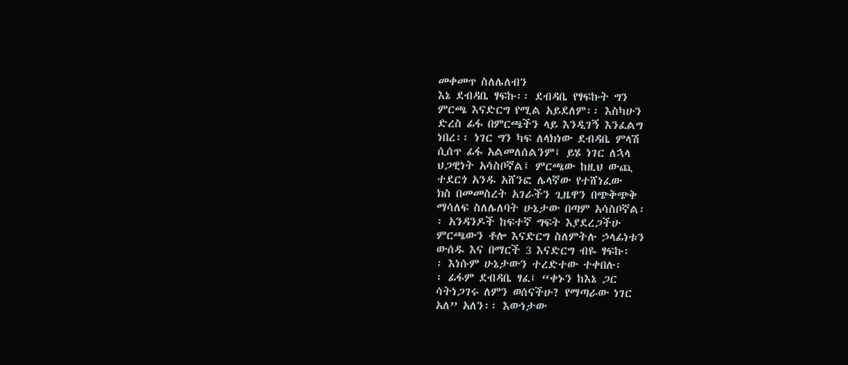መቀመጥ ስለሌለብን
እኔ ደብዳቤ ፃፍኩ፡፡ ደብዳቤ የፃፍኩት ግን
ምርጫ እናድርግ የሚል አይደለም፡፡ እስካሁን
ድረስ ፊፋ በምርጫችን ላይ እንዲገኝ እንፈልግ
ነበረ፡፡ ነገር ግን ካፍ ለላክነው ደብዳቤ ምላሽ
ሲሰጥ ፊፋ አልመለሰልንም፤ ይሄ ነገር ለኋላ
ህጋዊነት አሳስቦኛል፤ ምርጫው ከዚህ ውጪ
ተደርጎ አንዱ አሸንፎ ሌላኛው የተሸነፈው
ክስ በመመስረት አገራችን ጊዜዋን በጭቅጭቅ
ማሳለፍ ስለሌለባት ሁኔታው በጣም አሳስቦኛል፡
፡ አንዳንዶች ከፍተኛ ግፍት እያደረጋችሁ
ምርጫውን ቶሎ እናድርግ ስለምትሉ ኃላፊነቱን
ውሰዱ እና በማርች 3 እናድርግ ብዬ ፃፍኩ፡
፡ እነሱም ሁኔታውን ተረድተው ተቀበሉ፡
፡ ፊፋም ደብዳቤ ፃፈ፤ “ቀኑን ከእኔ ጋር
ሳትነጋገሩ ለምን ወሰናችሁ? የማጣራው ነገር
አለ” አለን፡፡ እውነታው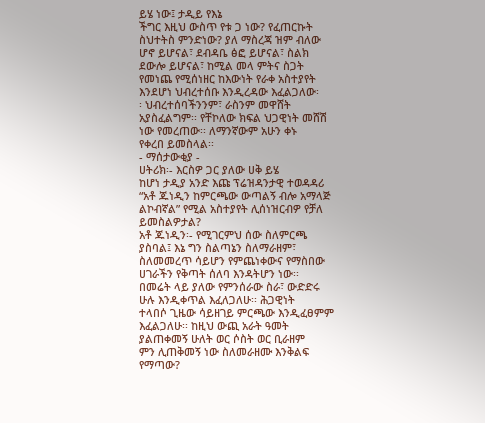ይሄ ነው፤ ታዲይ የእኔ
ችግር እዚህ ውስጥ የቱ ጋ ነው? የፈጠርኩት
ስህተትስ ምንድነው? ያለ ማስረጃ ዝም ብለው
ሆኖ ይሆናል፣ ደብዳቤ ፅፎ ይሆናል፣ ስልክ
ደውሎ ይሆናል፣ ከሚል መላ ምትና ስጋት
የመነጨ የሚሰነዘር ከእውነት የራቀ አስተያየት
እንደሆነ ህብረተሰቡ እንዲረዳው እፈልጋለው፡
፡ ህብረተሰባችንንም፣ ራስንም መዋሸት
አያስፈልግም፡፡ የቸኮለው ክፍል ህጋዊነት መሸሽ
ነው የመረጠው፡፡ ለማንኛውም አሁን ቀኑ
የቀረበ ይመስላል፡፡
- ማሰታውቂያ -
ሀትሪክ፡- እርስዎ ጋር ያለው ሀቅ ይሄ
ከሆነ ታዲያ አንድ እጩ ፕሬዝዳንታዊ ተወዳዳሪ
“አቶ ጁነዲን ከምርጫው ውጣልኝ ብሎ አማላጅ
ልኮብኛል” የሚል አስተያየት ሊሰነዝርብዎ የቻለ
ይመስልዎታል?
አቶ ጁነዲን፡- የሚገርምህ ሰው ስለምርጫ
ያስባል፤ እኔ ግን ስልጣኔን ስለማራዘም፣
ስለመመረጥ ሳይሆን የምጨነቀውና የማስበው
ሀገራችን የቅጣት ሰለባ እንዳትሆን ነው፡፡
በመሬት ላይ ያለው የምንሰራው ስራ፣ ውድድሩ
ሁሉ እንዲቀጥል እፈለጋለሁ፡፡ ሕጋዊነት
ተላበሶ ጊዜው ሳይዘገይ ምርጫው እንዲፈፀምም
እፈልጋለሁ፡፡ ከዚህ ውጪ አራት ዓመት
ያልጠቀመኝ ሁለት ወር ሶስት ወር ቢራዘም
ምን ሊጠቅመኝ ነው ስለመራዘሙ እንቅልፍ
የማጣው?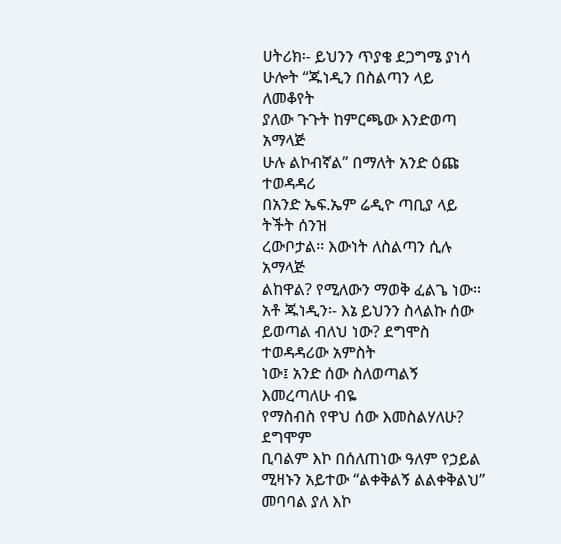ሀትሪክ፡- ይህንን ጥያቄ ደጋግሜ ያነሳ
ሁሎት “ጁነዲን በስልጣን ላይ ለመቆየት
ያለው ጉጉት ከምርጫው እንድወጣ አማላጅ
ሁሉ ልኮብኛል” በማለት አንድ ዕጩ ተወዳዳሪ
በአንድ ኤፍ.ኤም ሬዲዮ ጣቢያ ላይ ትችት ሰንዝ
ረውቦታል፡፡ እውነት ለስልጣን ሲሉ አማላጅ
ልከዋል? የሚለውን ማወቅ ፈልጌ ነው፡፡
አቶ ጁነዲን፡- እኔ ይህንን ስላልኩ ሰው
ይወጣል ብለህ ነው? ደግሞስ ተወዳዳሪው አምስት
ነው፤ አንድ ሰው ስለወጣልኝ እመረጣለሁ ብዬ
የማስብስ የዋህ ሰው እመስልሃለሁ? ደግሞም
ቢባልም እኮ በሰለጠነው ዓለም የኃይል
ሚዛኑን አይተው “ልቀቅልኝ ልልቀቅልህ”
መባባል ያለ እኮ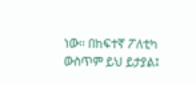ነው፡፡ በከፍተኛ ፖለቲካ
ውስጥም ይህ ይታያል፤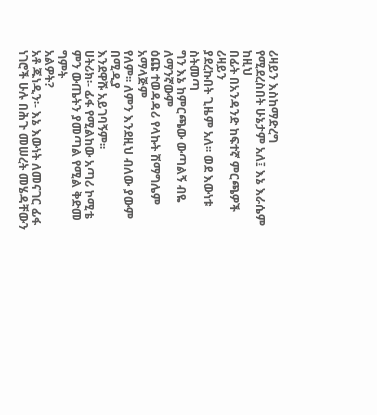ሪዛይን እስከማድረግ
የሚደረስበት ሁኔታም አለ፤ እኔ እራሴም ከዚህ
በፊት በአንዳንድ ከፍተኛ ምርጫዎች ሪዛይን
ያደረኩበት ጊዜም አለ፡፡ ወደ እውነቱ ስትመጣ
ግን እኔ ከምርጫው ውጣልኝ ብዬ ለማንኛውም
ዕጩ ተወዳዳሪ የላኩት ሽማግሌም አማላጅም
የለም፡፡ ለምን እንደዚህ ብለው ያውም በሚዲያ
እንደዋሹ አይገባኝም፡፡
ሀትሪክ፡- ፊፋ የሚልከው አጣሪ ኮሚቴ
ምን ውጤትን ያመጣል የሚል ቅድመ ግምት
አልዎት?
አቶ ጁነዲን፡- እኔ እውነት ለመናገር ፊፋ
ነገሮች ሁሉ በሕጉ መሠረት መሄዳቸውን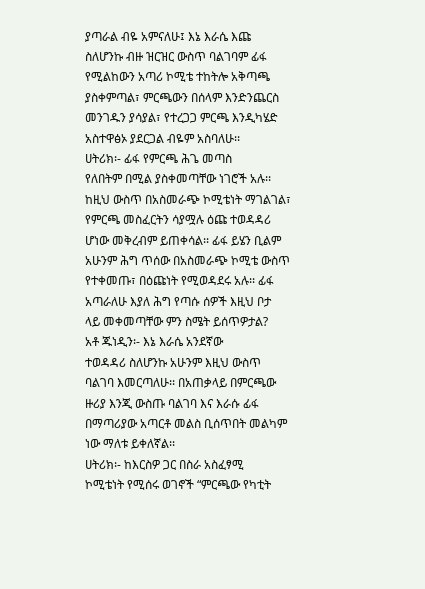ያጣራል ብዬ አምናለሁ፤ እኔ እራሴ እጩ
ስለሆንኩ ብዙ ዝርዝር ውስጥ ባልገባም ፊፋ
የሚልከውን አጣሪ ኮሚቴ ተከትሎ አቅጣጫ
ያስቀምጣል፣ ምርጫውን በሰላም እንድንጨርስ
መንገዱን ያሳያል፣ የተረጋጋ ምርጫ እንዲካሄድ
አስተዋፅኦ ያደርጋል ብዬም አስባለሁ፡፡
ሀትሪክ፡- ፊፋ የምርጫ ሕጌ መጣስ
የለበትም በሚል ያስቀመጣቸው ነገሮች አሉ፡፡
ከዚህ ውስጥ በአስመራጭ ኮሚቴነት ማገልገል፣
የምርጫ መስፈርትን ሳያሟሉ ዕጩ ተወዳዳሪ
ሆነው መቅረብም ይጠቀሳል፡፡ ፊፋ ይሄን ቢልም
አሁንም ሕግ ጥሰው በአስመራጭ ኮሚቴ ውስጥ
የተቀመጡ፣ በዕጩነት የሚወዳደሩ አሉ፡፡ ፊፋ
አጣራለሁ እያለ ሕግ የጣሱ ሰዎች እዚህ ቦታ
ላይ መቀመጣቸው ምን ስሜት ይሰጥዎታል?
አቶ ጁነዲን፡- እኔ እራሴ አንደኛው
ተወዳዳሪ ስለሆንኩ አሁንም እዚህ ውስጥ
ባልገባ እመርጣለሁ፡፡ በአጠቃላይ በምርጫው
ዙሪያ እንጂ ውስጡ ባልገባ እና እራሱ ፊፋ
በማጣሪያው አጣርቶ መልስ ቢሰጥበት መልካም
ነው ማለቱ ይቀለኛል፡፡
ሀትሪክ፡- ከእርስዎ ጋር በስራ አስፈፃሚ
ኮሚቴነት የሚሰሩ ወገኖች “ምርጫው የካቲት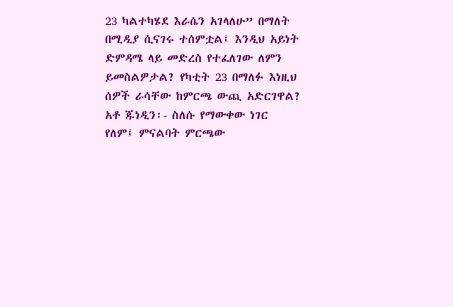23 ካልተካሄደ እራሴን አገላለሁ” በማለት
በሚዲያ ሲናገሩ ተሰምቷል፤ እንዲህ አይነት
ድምዳሜ ላይ መድረስ የተፈለገው ለምን
ይመስልዎታል? የካቲት 23 በማለፉ እነዚህ
ሰዎች ራሳቸው ከምርጫ ውጪ አድርገዋል?
አቶ ጁነዲን፡- ስለሱ የማውቀው ነገር
የለም፤ ምናልባት ምርጫው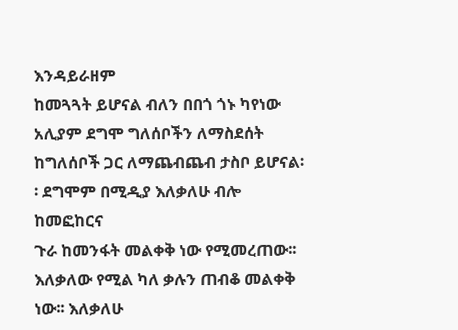እንዳይራዘም
ከመጓጓት ይሆናል ብለን በበጎ ጎኑ ካየነው
አሊያም ደግሞ ግለሰቦችን ለማስደሰት
ከግለሰቦች ጋር ለማጨብጨብ ታስቦ ይሆናል፡
፡ ደግሞም በሚዲያ እለቃለሁ ብሎ ከመፎከርና
ጉራ ከመንፋት መልቀቅ ነው የሚመረጠው፡፡
እለቃለው የሚል ካለ ቃሉን ጠብቆ መልቀቅ
ነው፡፡ እለቃለሁ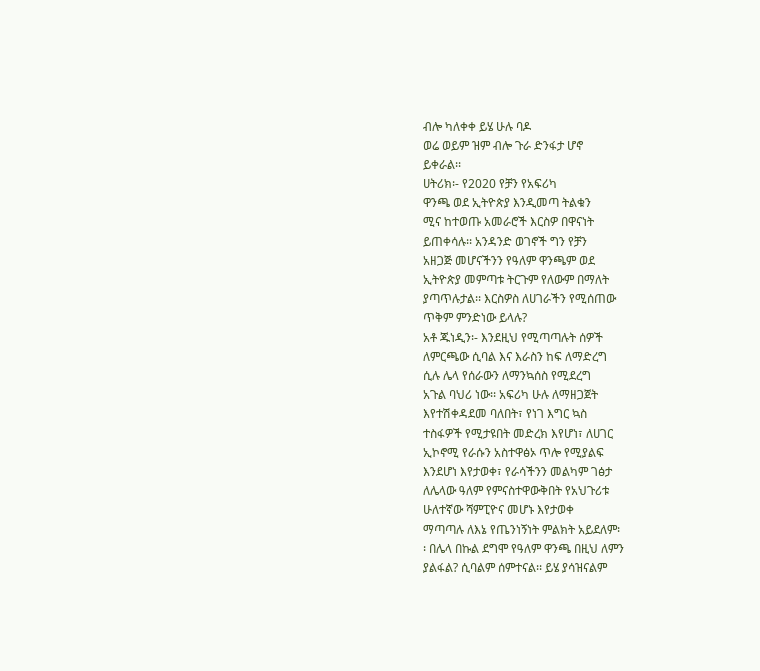ብሎ ካለቀቀ ይሄ ሁሉ ባዶ
ወሬ ወይም ዝም ብሎ ጉራ ድንፋታ ሆኖ
ይቀራል፡፡
ሀትሪክ፡- የ2020 የቻን የአፍሪካ
ዋንጫ ወደ ኢትዮጵያ እንዲመጣ ትልቁን
ሚና ከተወጡ አመራሮች እርስዎ በዋናነት
ይጠቀሳሉ፡፡ አንዳንድ ወገኖች ግን የቻን
አዘጋጅ መሆናችንን የዓለም ዋንጫም ወደ
ኢትዮጵያ መምጣቱ ትርጉም የለውም በማለት
ያጣጥሉታል፡፡ እርስዎስ ለሀገራችን የሚሰጠው
ጥቅም ምንድነው ይላሉ?
አቶ ጁነዲን፡- እንደዚህ የሚጣጣሉት ሰዎች
ለምርጫው ሲባል እና እራስን ከፍ ለማድረግ
ሲሉ ሌላ የሰራውን ለማንኳሰስ የሚደረግ
አጉል ባህሪ ነው፡፡ አፍሪካ ሁሉ ለማዘጋጀት
እየተሽቀዳደመ ባለበት፣ የነገ እግር ኳስ
ተስፋዎች የሚታዩበት መድረክ እየሆነ፣ ለሀገር
ኢኮኖሚ የራሱን አስተዋፅኦ ጥሎ የሚያልፍ
እንደሆነ እየታወቀ፣ የራሳችንን መልካም ገፅታ
ለሌላው ዓለም የምናስተዋውቅበት የአህጉሪቱ
ሁለተኛው ሻምፒዮና መሆኑ እየታወቀ
ማጣጣሉ ለእኔ የጤንነኝነት ምልክት አይደለም፡
፡ በሌላ በኩል ደግሞ የዓለም ዋንጫ በዚህ ለምን
ያልፋል? ሲባልም ሰምተናል፡፡ ይሄ ያሳዝናልም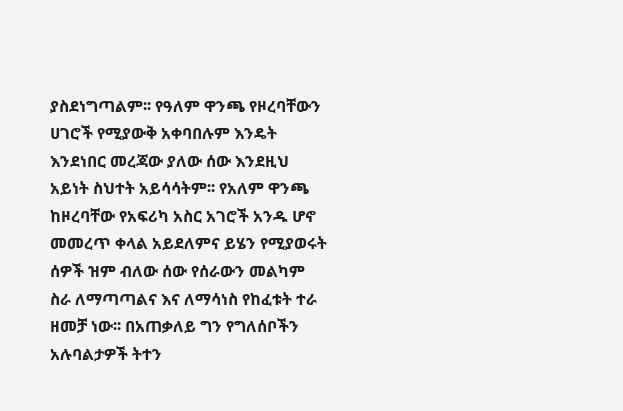ያስደነግጣልም፡፡ የዓለም ዋንጫ የዞረባቸውን
ሀገሮች የሚያውቅ አቀባበሉም እንዴት
እንደነበር መረጃው ያለው ሰው እንደዚህ
አይነት ስህተት አይሳሳትም፡፡ የአለም ዋንጫ
ከዞረባቸው የአፍሪካ አስር አገሮች አንዱ ሆኖ
መመረጥ ቀላል አይደለምና ይሄን የሚያወሩት
ሰዎች ዝም ብለው ሰው የሰራውን መልካም
ስራ ለማጣጣልና እና ለማሳነስ የከፈቱት ተራ
ዘመቻ ነው፡፡ በአጠቃለይ ግን የግለሰቦችን
አሉባልታዎች ትተን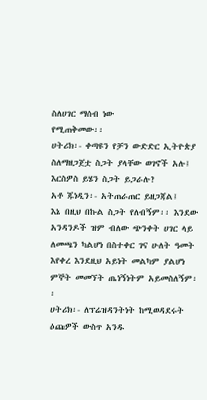ስለሀገር ማሰብ ነው
የሚጠቅመው፡፡
ሀትሪክ፡- ቀጣዩን የቻን ውድድር ኢትዮጵያ
ስለማዘጋጀቷ ስጋት ያላቸው ወገኖች አሉ፤
እርስዎስ ይሄን ስጋት ይጋራሉ?
አቶ ጁነዲን፡- አትጠራጠር ይዘጋጃል፤
እኔ በዚህ በኩል ስጋት የለብኝም፡፡ እንደው
አንዳንዶች ዝም ብለው ጭንቀት ሀገር ላይ
ለመጫን ካልሆነ በስተቀር ገና ሁለት ዓመት
እየቀረ እንደዚህ አይነት መልካም ያልሆነ
ምኞት መመኘት ጤነኝነትም አይመስለኝም፡፡
ሀትሪክ፡- ለፕሬዝዳንትነት ከሚወዳደሩት
ዕጩዎች ውስጥ አንዱ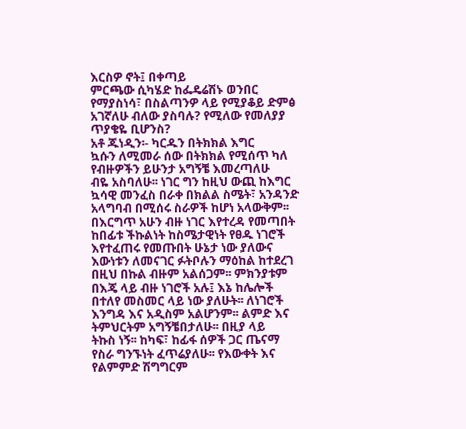እርስዎ ኖት፤ በቀጣይ
ምርጫው ሲካሄድ ከፌዴሬሽኑ ወንበር
የማያስነሳ፣ በስልጣንዎ ላይ የሚያቆይ ድምፅ
አገኛለሁ ብለው ያስባሉ? የሚለው የመለያያ
ጥያቄዬ ቢሆንስ?
አቶ ጁነዲን፡- ካርዱን በትክክል እግር
ኳሱን ለሚመራ ሰው በትክክል የሚሰጥ ካለ
የብዙዎችን ይሁንታ አግኝቼ እመረጣለሁ
ብዬ አስባለሁ፡፡ ነገር ግን ከዚህ ውጪ ከእግር
ኳሳዊ መንፈስ በራቀ በክልል ስሜት፣ አንዳንድ
አላግባብ በሚሰሩ ስራዎች ከሆነ አላውቅም፡፡
በእርግጥ አሁን ብዙ ነገር እየተረዳ የመጣበት
ከበፊቱ ችኩልነት ከስሜታዊነት የፀዱ ነገሮች
እየተፈጠሩ የመጡበት ሁኔታ ነው ያለውና
እውነቱን ለመናገር ፉትቦሉን ማዕከል ከተደረገ
በዚህ በኩል ብዙም አልሰጋም፡፡ ምክንያቱም
በእጄ ላይ ብዙ ነገሮች አሉ፤ እኔ ከሌሎች
በተለየ መስመር ላይ ነው ያለሁት፡፡ ለነገሮች
እንግዳ እና አዲስም አልሆንም፡፡ ልምድ እና
ትምህርትም አግኝቼበታለሁ፡፡ በዚያ ላይ
ትኩስ ነኝ፡፡ ከካፍ፣ ከፊፋ ሰዎች ጋር ጤናማ
የስራ ግንኙነት ፈጥሬያለሁ፡፡ የእውቀት እና
የልምምድ ሽግግርም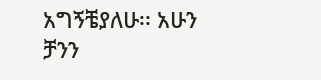አግኝቼያለሁ፡፡ አሁን
ቻንን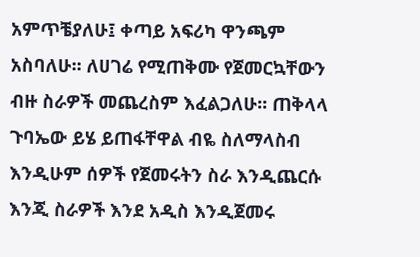አምጥቼያለሁ፤ ቀጣይ አፍሪካ ዋንጫም
አስባለሁ፡፡ ለሀገሬ የሚጠቅሙ የጀመርኳቸውን
ብዙ ስራዎች መጨረስም እፈልጋለሁ፡፡ ጠቅላላ
ጉባኤው ይሄ ይጠፋቸዋል ብዬ ስለማላስብ
እንዲሁም ሰዎች የጀመሩትን ስራ እንዲጨርሱ
እንጂ ስራዎች እንደ አዲስ እንዲጀመሩ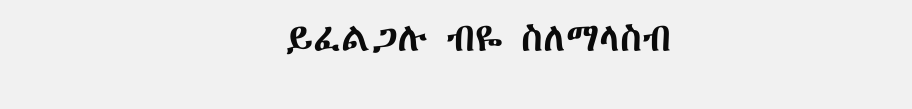ይፈልጋሉ ብዬ ስለማላስብ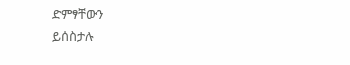ድምፃቸውን
ይሰስታሉ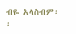ብዬ አላስብም፡፡